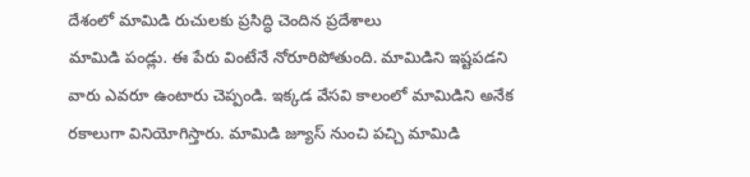దేశంలో మామిడి రుచులకు ప్రసిద్ధి చెందిన ప్రదేశాలు
మామిడి పండ్లు. ఈ పేరు వింటేనే నోరూరిపోతుంది. మామిడిని ఇష్టపడని వారు ఎవరూ ఉంటారు చెప్పండి. ఇక్కడ వేసవి కాలంలో మామిడిని అనేక రకాలుగా వినియోగిస్తారు. మామిడి జ్యూస్ నుంచి పచ్చి మామిడి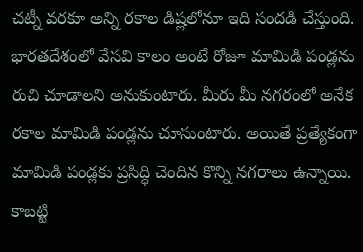చట్నీ వరకూ అన్ని రకాల డిష్లలోనూ ఇది సందడి చేస్తుంది. భారతదేశంలో వేసవి కాలం అంటే రోజూ మామిడి పండ్లను రుచి చూడాలని అనుకుంటారు. మీరు మీ నగరంలో అనేక రకాల మామిడి పండ్లను చూసుంటారు. అయితే ప్రత్యేకంగా మామిడి పండ్లకు ప్రసిద్ధి చెందిన కొన్ని నగరాలు ఉన్నాయి. కాబట్టి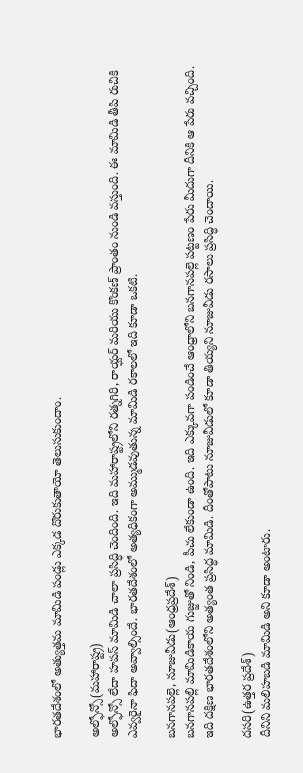భారతదేశంలో అత్యుత్తమ మామిడి పండ్లు ఎక్కడ దొరుకుతాయో తెలుసుకుందాం.

అల్ఫోన్సో(మహారాష్ట్ర)
అల్ఫోన్సో లేదా హపస్ మామిడి చాలా ప్రసిద్ధి చెందింది. ఇది మహారాష్ట్రలోని రత్నగిరి, రాయ్ఘర్ మరియు కొంకణ్ ప్రాంతం నుండి వస్తుంది. ఈ మామిడి తీపి రుచికి ఎవ్వరైనా ఫిదా అవ్వాల్సిందే. భారతదేశంలో అత్యధికంగా అమ్ముడవుతున్న మామిడి రకాలలో ఇది కూడా ఒకటి.

బనగానపల్లె, నూజువీడు(ఆంధ్రప్రదేశ్)
బనగానపల్లి మామిడికాయ గుజ్జుతో నిండి, పీచు లేకుండా ఉంది. ఇది ఎక్కువగా పండించే ఆంధ్రాలోని బనగానపల్లె పట్టణం పేరు మీదుగా దీనికి ఆ పేరు వచ్చింది. ఇది దక్షిణ భారతదేశంలోని అత్యంత ప్రసిద్ధ మామిడి. దీంతోపాటు నూజువీడులో కూడా తియ్యని నూజువీడు రసాలు ప్రసిద్ధి చెందాయి.

దసరి(ఉత్తర ప్రదేశ్)
దీనిని మలిహబడి మామిడి అని కూడా అంటారు.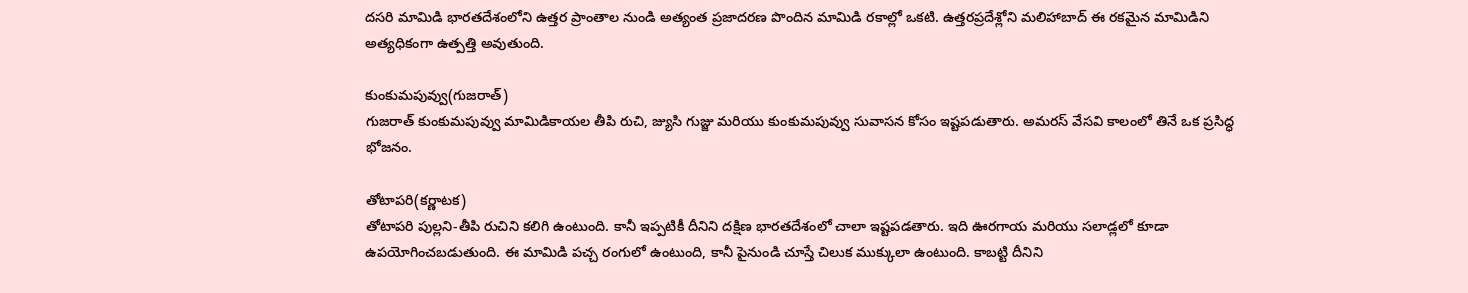దసరి మామిడి భారతదేశంలోని ఉత్తర ప్రాంతాల నుండి అత్యంత ప్రజాదరణ పొందిన మామిడి రకాల్లో ఒకటి. ఉత్తరప్రదేశ్లోని మలిహాబాద్ ఈ రకమైన మామిడిని అత్యధికంగా ఉత్పత్తి అవుతుంది.

కుంకుమపువ్వు(గుజరాత్)
గుజరాత్ కుంకుమపువ్వు మామిడికాయల తీపి రుచి, జ్యుసి గుజ్జు మరియు కుంకుమపువ్వు సువాసన కోసం ఇష్టపడుతారు. అమరస్ వేసవి కాలంలో తినే ఒక ప్రసిద్ధ భోజనం.

తోటాపరి(కర్ణాటక)
తోటాపరి పుల్లని-తీపి రుచిని కలిగి ఉంటుంది. కానీ ఇప్పటికీ దీనిని దక్షిణ భారతదేశంలో చాలా ఇష్టపడతారు. ఇది ఊరగాయ మరియు సలాడ్లలో కూడా ఉపయోగించబడుతుంది. ఈ మామిడి పచ్చ రంగులో ఉంటుంది, కానీ పైనుండి చూస్తే చిలుక ముక్కులా ఉంటుంది. కాబట్టి దీనిని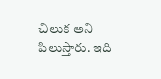చిలుక అని పిలుస్తారు. ఇది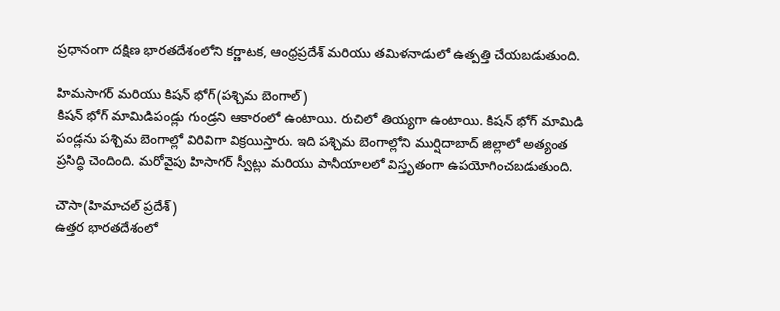ప్రధానంగా దక్షిణ భారతదేశంలోని కర్ణాటక, ఆంధ్రప్రదేశ్ మరియు తమిళనాడులో ఉత్పత్తి చేయబడుతుంది.

హిమసాగర్ మరియు కిషన్ భోగ్(పశ్చిమ బెంగాల్)
కిషన్ భోగ్ మామిడిపండ్లు గుండ్రని ఆకారంలో ఉంటాయి. రుచిలో తియ్యగా ఉంటాయి. కిషన్ భోగ్ మామిడి పండ్లను పశ్చిమ బెంగాల్లో విరివిగా విక్రయిస్తారు. ఇది పశ్చిమ బెంగాల్లోని ముర్షిదాబాద్ జిల్లాలో అత్యంత ప్రసిద్ధి చెందింది. మరోవైపు హిసాగర్ స్వీట్లు మరియు పానీయాలలో విస్తృతంగా ఉపయోగించబడుతుంది.

చౌసా(హిమాచల్ ప్రదేశ్)
ఉత్తర భారతదేశంలో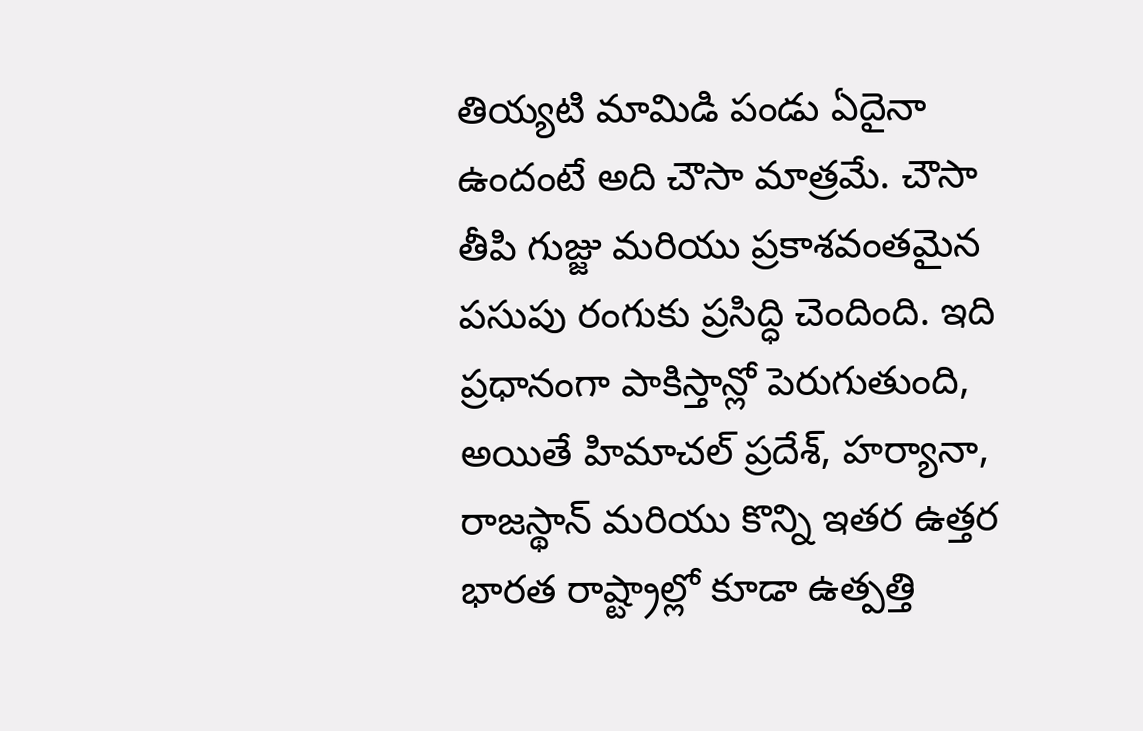తియ్యటి మామిడి పండు ఏదైనా ఉందంటే అది చౌసా మాత్రమే. చౌసా తీపి గుజ్జు మరియు ప్రకాశవంతమైన పసుపు రంగుకు ప్రసిద్ధి చెందింది. ఇది ప్రధానంగా పాకిస్తాన్లో పెరుగుతుంది, అయితే హిమాచల్ ప్రదేశ్, హర్యానా, రాజస్థాన్ మరియు కొన్ని ఇతర ఉత్తర భారత రాష్ట్రాల్లో కూడా ఉత్పత్తి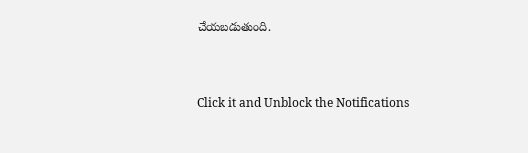చేయబడుతుంది.



Click it and Unblock the Notifications